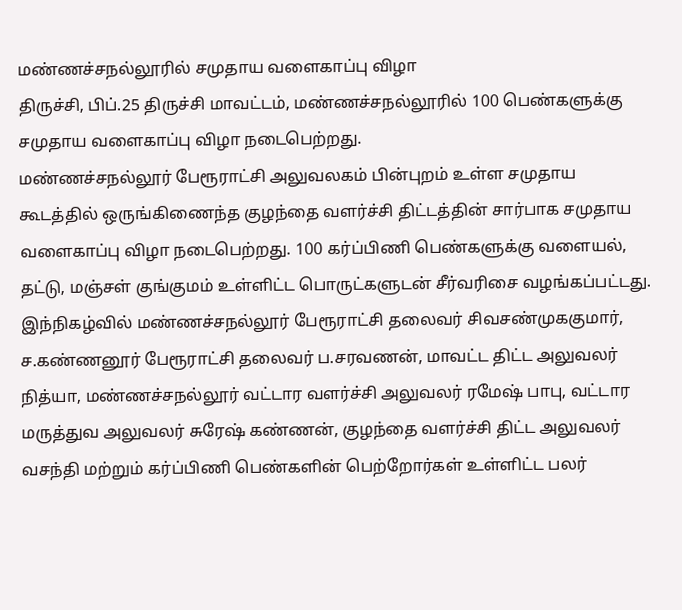மண்ணச்சநல்லூரில் சமுதாய வளைகாப்பு விழா
திருச்சி, பிப்.25 திருச்சி மாவட்டம், மண்ணச்சநல்லூரில் 100 பெண்களுக்கு சமுதாய வளைகாப்பு விழா நடைபெற்றது.
மண்ணச்சநல்லூர் பேரூராட்சி அலுவலகம் பின்புறம் உள்ள சமுதாய கூடத்தில் ஒருங்கிணைந்த குழந்தை வளர்ச்சி திட்டத்தின் சார்பாக சமுதாய வளைகாப்பு விழா நடைபெற்றது. 100 கர்ப்பிணி பெண்களுக்கு வளையல், தட்டு, மஞ்சள் குங்குமம் உள்ளிட்ட பொருட்களுடன் சீர்வரிசை வழங்கப்பட்டது. இந்நிகழ்வில் மண்ணச்சநல்லூர் பேரூராட்சி தலைவர் சிவசண்முககுமார், ச.கண்ணனூர் பேரூராட்சி தலைவர் ப.சரவணன், மாவட்ட திட்ட அலுவலர் நித்யா, மண்ணச்சநல்லூர் வட்டார வளர்ச்சி அலுவலர் ரமேஷ் பாபு, வட்டார மருத்துவ அலுவலர் சுரேஷ் கண்ணன், குழந்தை வளர்ச்சி திட்ட அலுவலர் வசந்தி மற்றும் கர்ப்பிணி பெண்களின் பெற்றோர்கள் உள்ளிட்ட பலர்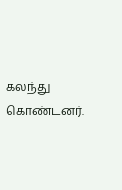கலந்து கொண்டனர்.